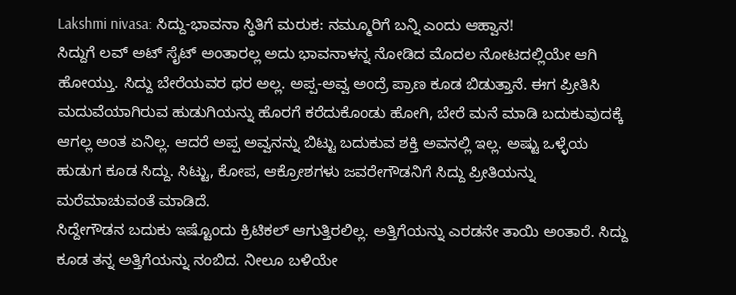Lakshmi nivasa: ಸಿದ್ದು-ಭಾವನಾ ಸ್ಥಿತಿಗೆ ಮರುಕ: ನಮ್ಮೂರಿಗೆ ಬನ್ನಿ ಎಂದು ಆಹ್ವಾನ!
ಸಿದ್ದುಗೆ ಲವ್ ಅಟ್ ಸೈಟ್ ಅಂತಾರಲ್ಲ ಅದು ಭಾವನಾಳನ್ನ ನೋಡಿದ ಮೊದಲ ನೋಟದಲ್ಲಿಯೇ ಆಗಿ ಹೋಯ್ತು. ಸಿದ್ದು ಬೇರೆಯವರ ಥರ ಅಲ್ಲ. ಅಪ್ಪ-ಅವ್ವ ಅಂದ್ರೆ ಪ್ರಾಣ ಕೂಡ ಬಿಡುತ್ತಾನೆ. ಈಗ ಪ್ರೀತಿಸಿ ಮದುವೆಯಾಗಿರುವ ಹುಡುಗಿಯನ್ನು ಹೊರಗೆ ಕರೆದುಕೊಂಡು ಹೋಗಿ, ಬೇರೆ ಮನೆ ಮಾಡಿ ಬದುಕುವುದಕ್ಕೆ ಆಗಲ್ಲ ಅಂತ ಏನಿಲ್ಲ. ಆದರೆ ಅಪ್ಪ ಅವ್ವನನ್ನು ಬಿಟ್ಟು ಬದುಕುವ ಶಕ್ತಿ ಅವನಲ್ಲಿ ಇಲ್ಲ. ಅಷ್ಟು ಒಳ್ಳೆಯ ಹುಡುಗ ಕೂಡ ಸಿದ್ದು. ಸಿಟ್ಟು, ಕೋಪ, ಆಕ್ರೋಶಗಳು ಜವರೇಗೌಡನಿಗೆ ಸಿದ್ದು ಪ್ರೀತಿಯನ್ನು ಮರೆಮಾಚುವಂತೆ ಮಾಡಿದೆ.
ಸಿದ್ದೇಗೌಡನ ಬದುಕು ಇಷ್ಟೊಂದು ಕ್ರಿಟಿಕಲ್ ಆಗುತ್ತಿರಲಿಲ್ಲ. ಅತ್ತಿಗೆಯನ್ನು ಎರಡನೇ ತಾಯಿ ಅಂತಾರೆ. ಸಿದ್ದು ಕೂಡ ತನ್ನ ಅತ್ತಿಗೆಯನ್ನು ನಂಬಿದ. ನೀಲೂ ಬಳಿಯೇ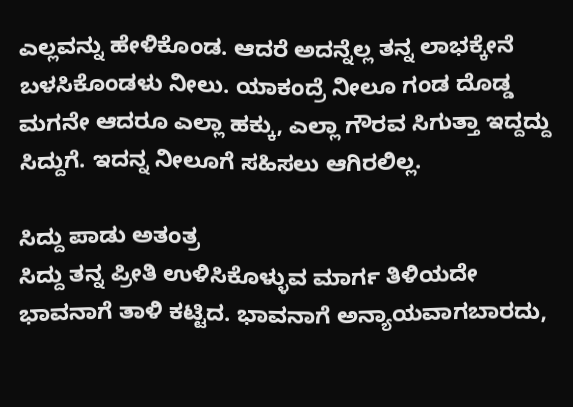ಎಲ್ಲವನ್ನು ಹೇಳಿಕೊಂಡ. ಆದರೆ ಅದನ್ನೆಲ್ಲ ತನ್ನ ಲಾಭಕ್ಕೇನೆ ಬಳಸಿಕೊಂಡಳು ನೀಲು. ಯಾಕಂದ್ರೆ ನೀಲೂ ಗಂಡ ದೊಡ್ಡ ಮಗನೇ ಆದರೂ ಎಲ್ಲಾ ಹಕ್ಕು, ಎಲ್ಲಾ ಗೌರವ ಸಿಗುತ್ತಾ ಇದ್ದದ್ದು ಸಿದ್ದುಗೆ. ಇದನ್ನ ನೀಲೂಗೆ ಸಹಿಸಲು ಆಗಿರಲಿಲ್ಲ.

ಸಿದ್ದು ಪಾಡು ಅತಂತ್ರ
ಸಿದ್ದು ತನ್ನ ಪ್ರೀತಿ ಉಳಿಸಿಕೊಳ್ಳುವ ಮಾರ್ಗ ತಿಳಿಯದೇ ಭಾವನಾಗೆ ತಾಳಿ ಕಟ್ಟಿದ. ಭಾವನಾಗೆ ಅನ್ಯಾಯವಾಗಬಾರದು,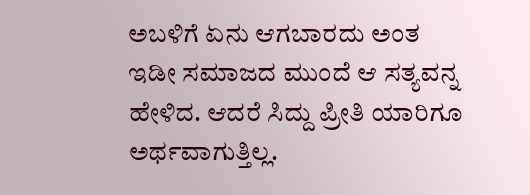ಅಬಳಿಗೆ ಏನು ಆಗಬಾರದು ಅಂತ ಇಡೀ ಸಮಾಜದ ಮುಂದೆ ಆ ಸತ್ಯವನ್ನ ಹೇಳಿದ. ಆದರೆ ಸಿದ್ದು ಪ್ರೀತಿ ಯಾರಿಗೂ ಅರ್ಥವಾಗುತ್ತಿಲ್ಲ.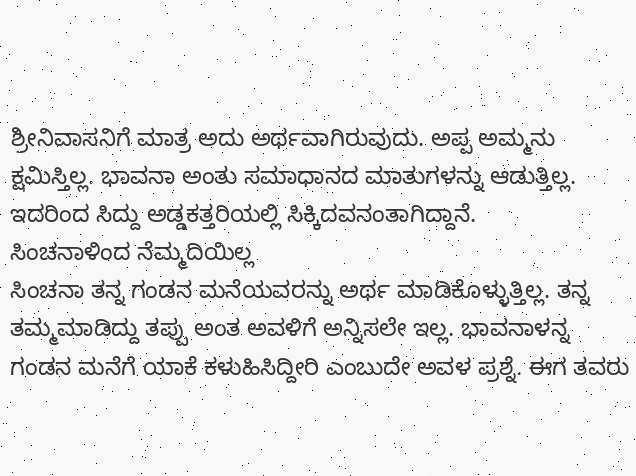ಶ್ರೀನಿವಾಸನಿಗೆ ಮಾತ್ರ ಅದು ಅರ್ಥವಾಗಿರುವುದು. ಅಪ್ಪ ಅಮ್ಮನು ಕ್ಷಮಿಸ್ತಿಲ್ಲ. ಭಾವನಾ ಅಂತು ಸಮಾಧಾನದ ಮಾತುಗಳನ್ನು ಆಡುತ್ತಿಲ್ಲ. ಇದರಿಂದ ಸಿದ್ದು ಅಡ್ಡಕತ್ತರಿಯಲ್ಲಿ ಸಿಕ್ಕಿದವನಂತಾಗಿದ್ದಾನೆ.
ಸಿಂಚನಾಳಿಂದ ನೆಮ್ಮದಿಯಿಲ್ಲ
ಸಿಂಚನಾ ತನ್ನ ಗಂಡನ ಮನೆಯವರನ್ನು ಅರ್ಥ ಮಾಡಿಕೊಳ್ಳುತ್ತಿಲ್ಲ. ತನ್ನ ತಮ್ಮಮಾಡಿದ್ದು ತಪ್ಪು ಅಂತ ಅವಳಿಗೆ ಅನ್ನಿಸಲೇ ಇಲ್ಲ. ಭಾವನಾಳನ್ನ ಗಂಡನ ಮನೆಗೆ ಯಾಕೆ ಕಳುಹಿಸಿದ್ದೀರಿ ಎಂಬುದೇ ಅವಳ ಪ್ರಶ್ನೆ. ಈಗ ತವರು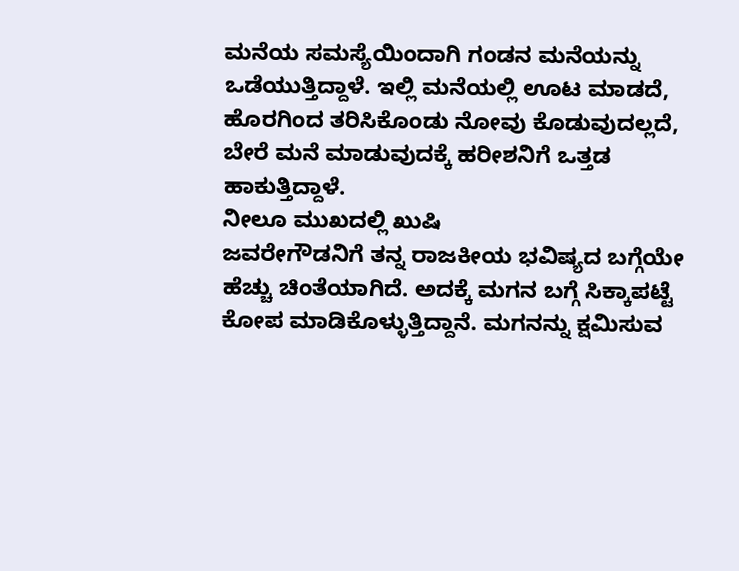ಮನೆಯ ಸಮಸ್ಯೆಯಿಂದಾಗಿ ಗಂಡನ ಮನೆಯನ್ನು ಒಡೆಯುತ್ತಿದ್ದಾಳೆ. ಇಲ್ಲಿ ಮನೆಯಲ್ಲಿ ಊಟ ಮಾಡದೆ, ಹೊರಗಿಂದ ತರಿಸಿಕೊಂಡು ನೋವು ಕೊಡುವುದಲ್ಲದೆ, ಬೇರೆ ಮನೆ ಮಾಡುವುದಕ್ಕೆ ಹರೀಶನಿಗೆ ಒತ್ತಡ ಹಾಕುತ್ತಿದ್ದಾಳೆ.
ನೀಲೂ ಮುಖದಲ್ಲಿ ಖುಷಿ
ಜವರೇಗೌಡನಿಗೆ ತನ್ನ ರಾಜಕೀಯ ಭವಿಷ್ಯದ ಬಗ್ಗೆಯೇ ಹೆಚ್ಚು ಚಿಂತೆಯಾಗಿದೆ. ಅದಕ್ಕೆ ಮಗನ ಬಗ್ಗೆ ಸಿಕ್ಕಾಪಟ್ಟೆ ಕೋಪ ಮಾಡಿಕೊಳ್ಳುತ್ತಿದ್ದಾನೆ. ಮಗನನ್ನು ಕ್ಷಮಿಸುವ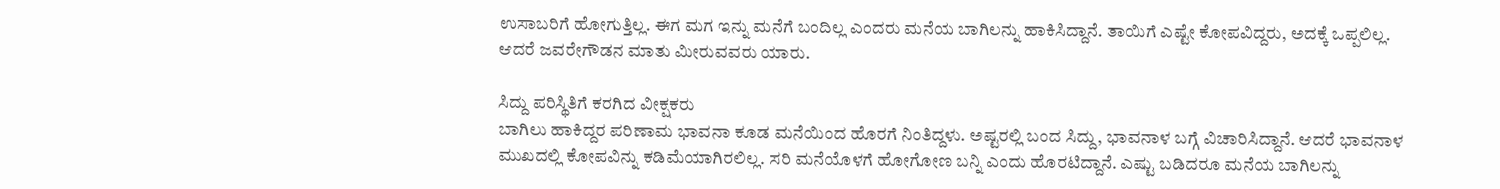ಉಸಾಬರಿಗೆ ಹೋಗುತ್ತಿಲ್ಲ. ಈಗ ಮಗ ಇನ್ನು ಮನೆಗೆ ಬಂದಿಲ್ಲ ಎಂದರು ಮನೆಯ ಬಾಗಿಲನ್ನು ಹಾಕಿಸಿದ್ದಾನೆ. ತಾಯಿಗೆ ಎಷ್ಟೇ ಕೋಪವಿದ್ದರು, ಅದಕ್ಕೆ ಒಪ್ಪಲಿಲ್ಲ. ಆದರೆ ಜವರೇಗೌಡನ ಮಾತು ಮೀರುವವರು ಯಾರು.

ಸಿದ್ದು ಪರಿಸ್ಥಿತಿಗೆ ಕರಗಿದ ವೀಕ್ಷಕರು
ಬಾಗಿಲು ಹಾಕಿದ್ದರ ಪರಿಣಾಮ ಭಾವನಾ ಕೂಡ ಮನೆಯಿಂದ ಹೊರಗೆ ನಿಂತಿದ್ದಳು. ಅಷ್ಟರಲ್ಲಿ ಬಂದ ಸಿದ್ದು, ಭಾವನಾಳ ಬಗ್ಗೆ ವಿಚಾರಿಸಿದ್ದಾನೆ. ಆದರೆ ಭಾವನಾಳ ಮುಖದಲ್ಲಿ ಕೋಪವಿನ್ನು ಕಡಿಮೆಯಾಗಿರಲಿಲ್ಲ. ಸರಿ ಮನೆಯೊಳಗೆ ಹೋಗೋಣ ಬನ್ನಿ ಎಂದು ಹೊರಟಿದ್ದಾನೆ. ಎಷ್ಟು ಬಡಿದರೂ ಮನೆಯ ಬಾಗಿಲನ್ನು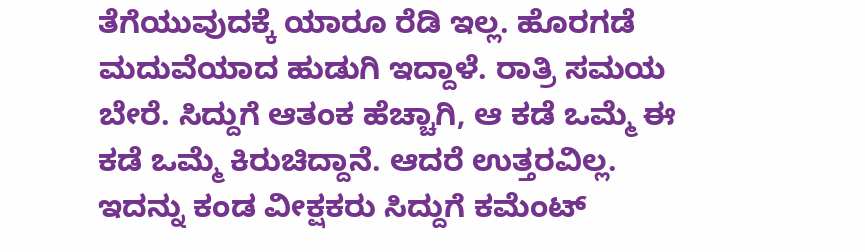ತೆಗೆಯುವುದಕ್ಕೆ ಯಾರೂ ರೆಡಿ ಇಲ್ಲ. ಹೊರಗಡೆ ಮದುವೆಯಾದ ಹುಡುಗಿ ಇದ್ದಾಳೆ. ರಾತ್ರಿ ಸಮಯ ಬೇರೆ. ಸಿದ್ದುಗೆ ಆತಂಕ ಹೆಚ್ಚಾಗಿ, ಆ ಕಡೆ ಒಮ್ಮೆ ಈ ಕಡೆ ಒಮ್ಮೆ ಕಿರುಚಿದ್ದಾನೆ. ಆದರೆ ಉತ್ತರವಿಲ್ಲ. ಇದನ್ನು ಕಂಡ ವೀಕ್ಷಕರು ಸಿದ್ದುಗೆ ಕಮೆಂಟ್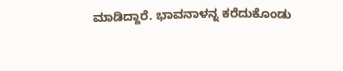ಮಾಡಿದ್ದಾರೆ. ಭಾವನಾಳನ್ನ ಕರೆದುಕೊಂಡು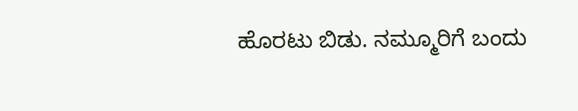ಹೊರಟು ಬಿಡು. ನಮ್ಮೂರಿಗೆ ಬಂದು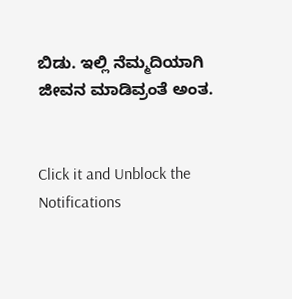ಬಿಡು. ಇಲ್ಲಿ ನೆಮ್ಮದಿಯಾಗಿ ಜೀವನ ಮಾಡಿವ್ರಂತೆ ಅಂತ.


Click it and Unblock the Notifications